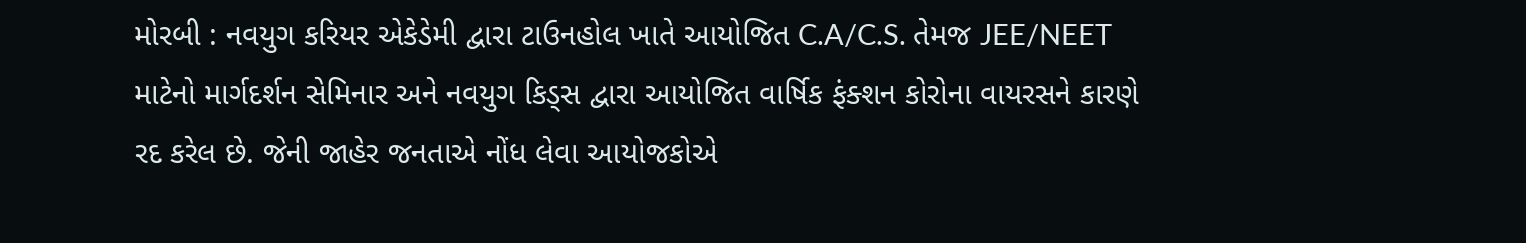મોરબી : નવયુગ કરિયર એકેડેમી દ્વારા ટાઉનહોલ ખાતે આયોજિત C.A/C.S. તેમજ JEE/NEET માટેનો માર્ગદર્શન સેમિનાર અને નવયુગ કિડ્સ દ્વારા આયોજિત વાર્ષિક ફંક્શન કોરોના વાયરસને કારણે રદ કરેલ છે. જેની જાહેર જનતાએ નોંધ લેવા આયોજકોએ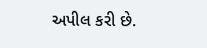અપીલ કરી છે.